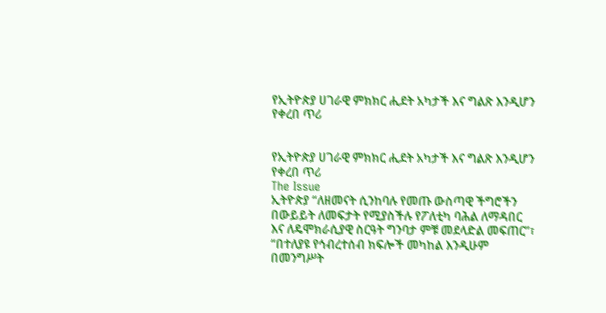የኢትዮጵያ ሀገራዊ ምክክር ሒደት አካታች እና ግልጽ እንዲሆን የቀረበ ጥሪ


የኢትዮጵያ ሀገራዊ ምክክር ሒደት አካታች እና ግልጽ እንዲሆን የቀረበ ጥሪ
The Issue
ኢትዮጵያ “ለዘመናት ሲንከባሉ የመጡ ውስጣዊ ችግሮችን በውይይት ለመፍታት የሚያስችሉ የፖለቲካ ባሕል ለማዳበር እና ለዴሞክራሲያዊ ስርዓት ግንባታ ምቹ መደላድል መፍጠር”፣ “በተለያዩ የኅብረተሰብ ክፍሎች መካከል እንዲሁም በመንግሥት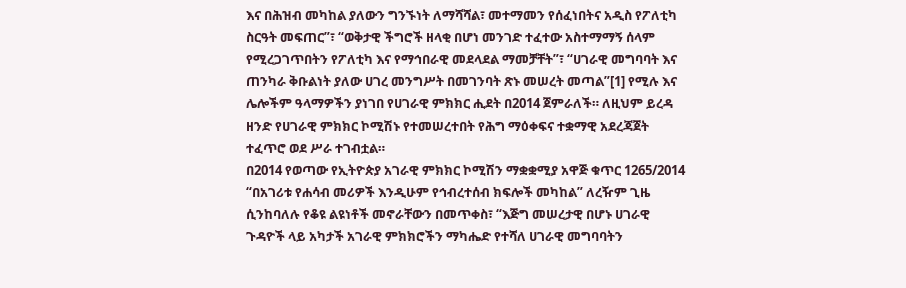እና በሕዝብ መካከል ያለውን ግንኙነት ለማሻሻል፣ መተማመን የሰፈነበትና አዲስ የፖለቲካ ስርዓት መፍጠር”፣ “ወቅታዊ ችግሮች ዘላቂ በሆነ መንገድ ተፈተው አስተማማኝ ሰላም የሚረጋገጥበትን የፖለቲካ እና የማኅበራዊ መደላደል ማመቻቸት”፣ “ሀገራዊ መግባባት እና ጠንካራ ቅቡልነት ያለው ሀገረ መንግሥት በመገንባት ጽኑ መሠረት መጣል”[1] የሚሉ እና ሌሎችም ዓላማዎችን ያነገበ የሀገራዊ ምክክር ሒደት በ2014 ጀምራለች። ለዚህም ይረዳ ዘንድ የሀገራዊ ምክክር ኮሚሽኑ የተመሠረተበት የሕግ ማዕቀፍና ተቋማዊ አደረጃጀት ተፈጥሮ ወደ ሥራ ተገብቷል።
በ2014 የወጣው የኢትዮጵያ አገራዊ ምክክር ኮሚሽን ማቋቋሚያ አዋጅ ቁጥር 1265/2014 “በአገሪቱ የሐሳብ መሪዎች እንዲሁም የኅብረተሰብ ክፍሎች መካከል” ለረዥም ጊዜ ሲንከባለሉ የቆዩ ልዩነቶች መኖራቸውን በመጥቀስ፣ “እጅግ መሠረታዊ በሆኑ ሀገራዊ ጉዳዮች ላይ አካታች አገራዊ ምክክሮችን ማካሔድ የተሻለ ሀገራዊ መግባባትን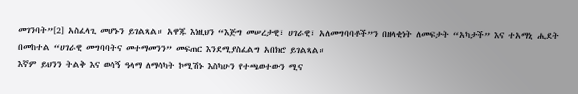መገንባት”[2] አስፈላጊ መሆኑን ይገልጻል። አዋጁ እነዚህን “እጅግ መሠረታዊ፣ ሀገራዊ፣ አለመግባባቶች”ን በዘላቂነት ለመፍታት “አካታች” እና ተአማኒ ሒደት በመከተል “ሀገራዊ መግባባትና መተማመንን” መፍጠር እንደሚያስፈልግ አበክሮ ይገልጻል።
እኛም ይህንን ትልቅ እና ወሳኝ ዓላማ ለማሳካት ኮሚሽኑ እስካሁን የተጫወተውን ሚና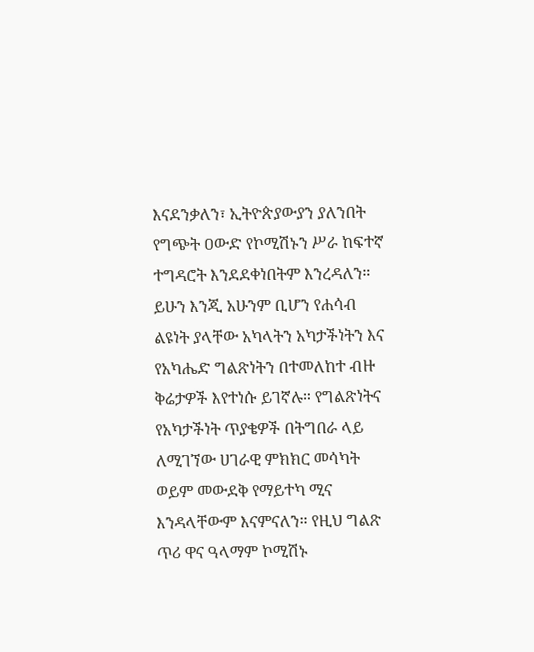እናደንቃለን፣ ኢትዮጵያውያን ያለንበት የግጭት ዐውድ የኮሚሽኑን ሥራ ከፍተኛ ተግዳሮት እንደደቀነበትም እንረዳለን። ይሁን እንጂ አሁንም ቢሆን የሐሳብ ልዩነት ያላቸው አካላትን አካታችነትን እና የአካሔድ ግልጽነትን በተመለከተ ብዙ ቅሬታዎች እየተነሱ ይገኛሉ። የግልጽነትና የአካታችነት ጥያቄዎች በትግበራ ላይ ለሚገኘው ሀገራዊ ምክክር መሳካት ወይም መውደቅ የማይተካ ሚና እንዳላቸውም እናምናለን። የዚህ ግልጽ ጥሪ ዋና ዓላማም ኮሚሽኑ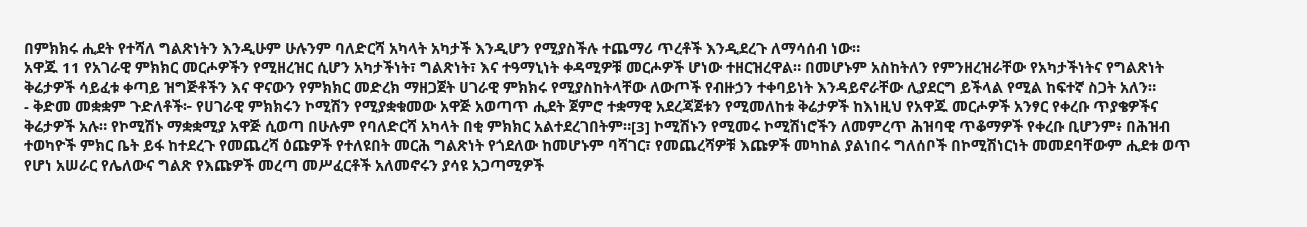በምክክሩ ሒደት የተሻለ ግልጽነትን እንዲሁም ሁሉንም ባለድርሻ አካላት አካታች እንዲሆን የሚያስችሉ ተጨማሪ ጥረቶች እንዲደረጉ ለማሳሰብ ነው።
አዋጁ 11 የአገራዊ ምክክር መርሖዎችን የሚዘረዝር ሲሆን አካታችነት፣ ግልጽነት፣ እና ተዓማኒነት ቀዳሚዎቹ መርሖዎች ሆነው ተዘርዝረዋል። በመሆኑም አስከትለን የምንዘረዝራቸው የአካታችነትና የግልጽነት ቅሬታዎች ሳይፈቱ ቀጣይ ዝግጅቶችን እና ዋናውን የምክክር መድረክ ማዘጋጀት ሀገራዊ ምክክሩ የሚያስከትላቸው ለውጦች የብዙኃን ተቀባይነት እንዳይኖራቸው ሊያደርግ ይችላል የሚል ከፍተኛ ስጋት አለን።
- ቅድመ መቋቋም ጉድለቶች፦ የሀገራዊ ምክክሩን ኮሚሽን የሚያቋቁመው አዋጅ አወጣጥ ሒደት ጀምሮ ተቋማዊ አደረጃጀቱን የሚመለከቱ ቅሬታዎች ከእነዚህ የአዋጁ መርሖዎች አንፃር የቀረቡ ጥያቄዎችና ቅሬታዎች አሉ። የኮሚሽኑ ማቋቋሚያ አዋጅ ሲወጣ በሁሉም የባለድርሻ አካላት በቂ ምክክር አልተደረገበትም።[3] ኮሚሽኑን የሚመሩ ኮሚሽነሮችን ለመምረጥ ሕዝባዊ ጥቆማዎች የቀረቡ ቢሆንም፥ በሕዝብ ተወካዮች ምክር ቤት ይፋ ከተደረጉ የመጨረሻ ዕጩዎች የተለዩበት መርሕ ግልጽነት የጎደለው ከመሆኑም ባሻገር፣ የመጨረሻዎቹ እጩዎች መካከል ያልነበሩ ግለሰቦች በኮሚሽነርነት መመደባቸውም ሒደቱ ወጥ የሆነ አሠራር የሌለውና ግልጽ የእጩዎች መረጣ መሥፈርቶች አለመኖሩን ያሳዩ አጋጣሚዎች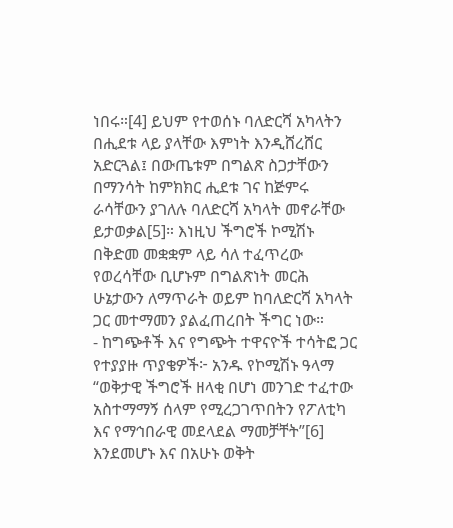ነበሩ።[4] ይህም የተወሰኑ ባለድርሻ አካላትን በሒደቱ ላይ ያላቸው እምነት እንዲሸረሸር አድርጓል፤ በውጤቱም በግልጽ ስጋታቸውን በማንሳት ከምክክር ሒደቱ ገና ከጅምሩ ራሳቸውን ያገለሉ ባለድርሻ አካላት መኖራቸው ይታወቃል[5]። እነዚህ ችግሮች ኮሚሽኑ በቅድመ መቋቋም ላይ ሳለ ተፈጥረው የወረሳቸው ቢሆኑም በግልጽነት መርሕ ሁኔታውን ለማጥራት ወይም ከባለድርሻ አካላት ጋር መተማመን ያልፈጠረበት ችግር ነው።
- ከግጭቶች እና የግጭት ተዋናዮች ተሳትፎ ጋር የተያያዙ ጥያቄዎች፦ አንዱ የኮሚሽኑ ዓላማ “ወቅታዊ ችግሮች ዘላቂ በሆነ መንገድ ተፈተው አስተማማኝ ሰላም የሚረጋገጥበትን የፖለቲካ እና የማኅበራዊ መደላደል ማመቻቸት”[6] እንደመሆኑ እና በአሁኑ ወቅት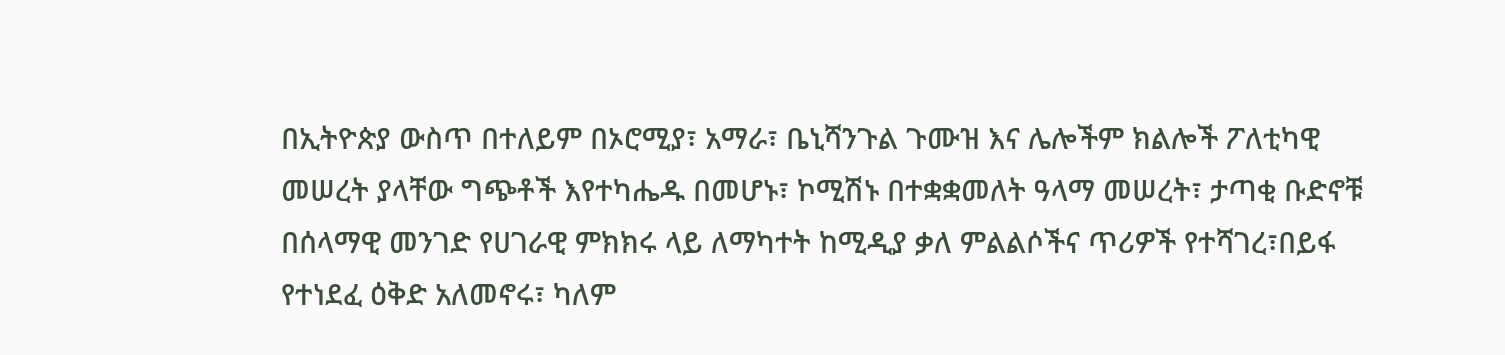በኢትዮጵያ ውስጥ በተለይም በኦሮሚያ፣ አማራ፣ ቤኒሻንጉል ጉሙዝ እና ሌሎችም ክልሎች ፖለቲካዊ መሠረት ያላቸው ግጭቶች እየተካሔዱ በመሆኑ፣ ኮሚሽኑ በተቋቋመለት ዓላማ መሠረት፣ ታጣቂ ቡድኖቹ በሰላማዊ መንገድ የሀገራዊ ምክክሩ ላይ ለማካተት ከሚዲያ ቃለ ምልልሶችና ጥሪዎች የተሻገረ፣በይፋ የተነደፈ ዕቅድ አለመኖሩ፣ ካለም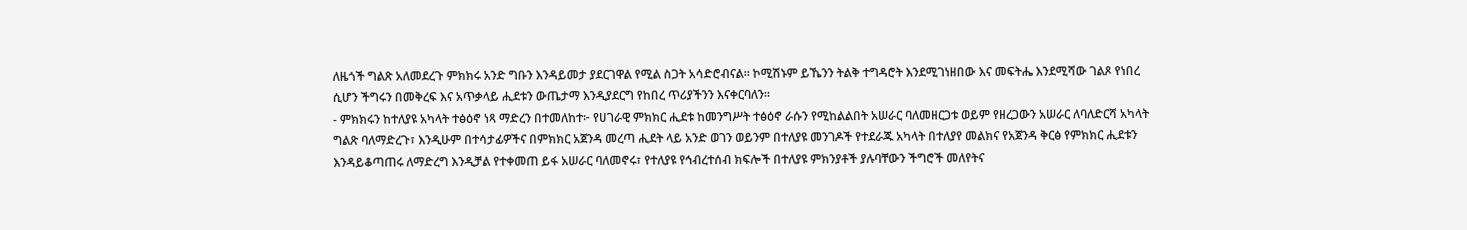ለዜጎች ግልጽ አለመደረጉ ምክክሩ አንድ ግቡን እንዳይመታ ያደርገዋል የሚል ስጋት አሳድሮብናል። ኮሚሽኑም ይኼንን ትልቅ ተግዳሮት እንደሚገነዘበው እና መፍትሔ እንደሚሻው ገልጾ የነበረ ሲሆን ችግሩን በመቅረፍ እና አጥቃላይ ሒደቱን ውጤታማ እንዲያደርግ የከበረ ጥሪያችንን እናቀርባለን።
- ምክክሩን ከተለያዩ አካላት ተፅዕኖ ነጻ ማድረን በተመለከተ፦ የሀገራዊ ምክክር ሒደቱ ከመንግሥት ተፅዕኖ ራሱን የሚከልልበት አሠራር ባለመዘርጋቱ ወይም የዘረጋውን አሠራር ለባለድርሻ አካላት ግልጽ ባለማድረጉ፣ እንዲሁም በተሳታፊዎችና በምክክር አጀንዳ መረጣ ሒደት ላይ አንድ ወገን ወይንም በተለያዩ መንገዶች የተደራጁ አካላት በተለያየ መልክና የአጀንዳ ቅርፅ የምክክር ሒደቱን እንዳይቆጣጠሩ ለማድረግ እንዲቻል የተቀመጠ ይፋ አሠራር ባለመኖሩ፣ የተለያዩ የኅብረተሰብ ክፍሎች በተለያዩ ምክንያቶች ያሉባቸውን ችግሮች መለየትና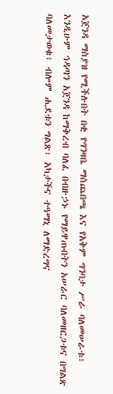አጀንዳ ማስያዝ የሚችሉበት በቂ የግንዛቤ ማስጨበጫ እና የአቅም ግንባታ ሥራ ባለመሠራቱ፥ እንዲሁም ኅዳጣን አጀንዳ ከማቅረብ ባለፈ በብዙኃኑ የማይዋጡበትን አሠራር ባለመዘርጋቱና በግልጽ ባለመታወቁ፥ ብሎም ሒደቱን ግልጽ፣ አካታችና ተዓማኒ ለማድረግና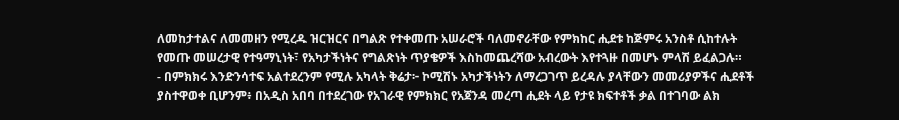ለመከታተልና ለመመዘን የሚረዱ ዝርዝርና በግልጽ የተቀመጡ አሠራሮች ባለመኖራቸው የምክከር ሒደቱ ከጅምሩ አንስቶ ሲከተሉት የመጡ መሠረታዊ የተዓማኒነት፣ የአካታችነትና የግልጽነት ጥያቄዎች እስከመጨረሻው አብረውት እየተጓዙ በመሆኑ ምላሽ ይፈልጋሉ።
- በምክክሩ እንድንሳተፍ አልተደረንም የሚሉ አካላት ቅሬታ፦ ኮሚሽኑ አካታችነትን ለማረጋገጥ ይረዳሉ ያላቸውን መመሪያዎችና ሒደቶች ያስተዋወቀ ቢሆንም፥ በአዲስ አበባ በተደረገው የአገራዊ የምክክር የአጀንዳ መረጣ ሒደት ላይ የታዩ ክፍተቶች ቃል በተገባው ልክ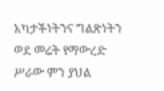አካታችነትንና ግልጽነትን ወደ መሬት የማውረድ ሥራው ምን ያህል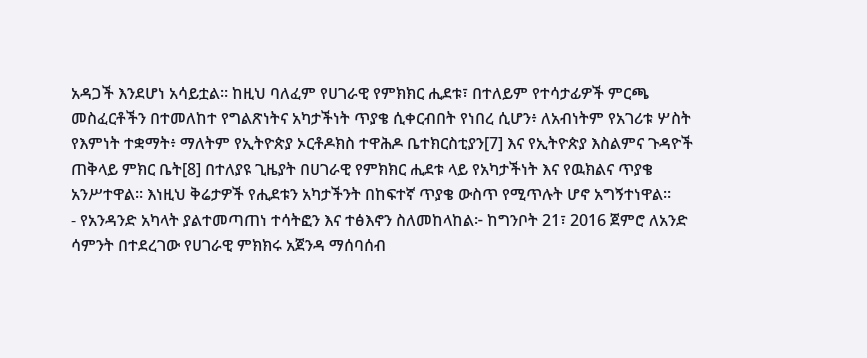አዳጋች እንደሆነ አሳይቷል። ከዚህ ባለፈም የሀገራዊ የምክክር ሒደቱ፣ በተለይም የተሳታፊዎች ምርጫ መስፈርቶችን በተመለከተ የግልጽነትና አካታችነት ጥያቄ ሲቀርብበት የነበረ ሲሆን፥ ለአብነትም የአገሪቱ ሦስት የእምነት ተቋማት፥ ማለትም የኢትዮጵያ ኦርቶዶክስ ተዋሕዶ ቤተክርስቲያን[7] እና የኢትዮጵያ እስልምና ጉዳዮች ጠቅላይ ምክር ቤት[8] በተለያዩ ጊዜያት በሀገራዊ የምክክር ሒደቱ ላይ የአካታችነት እና የዉክልና ጥያቄ አንሥተዋል። እነዚህ ቅሬታዎች የሒደቱን አካታችንት በከፍተኛ ጥያቄ ውስጥ የሚጥሉት ሆኖ አግኝተነዋል።
- የአንዳንድ አካላት ያልተመጣጠነ ተሳትፎን እና ተፅእኖን ስለመከላከል፦ ከግንቦት 21፣ 2016 ጀምሮ ለአንድ ሳምንት በተደረገው የሀገራዊ ምክክሩ አጀንዳ ማሰባሰብ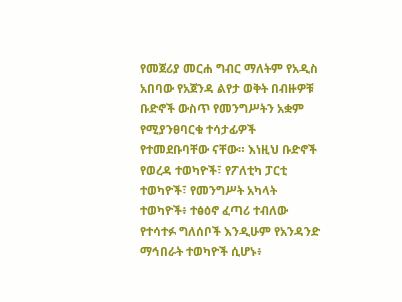የመጀሪያ መርሐ ግብር ማለትም የአዲስ አበባው የአጀንዳ ልየታ ወቅት በብዙዎቹ ቡድኖች ውስጥ የመንግሥትን አቋም የሚያንፀባርቁ ተሳታፊዎች የተመደቡባቸው ናቸው። እነዚህ ቡድኖች የወረዳ ተወካዮች፣ የፖለቲካ ፓርቲ ተወካዮች፣ የመንግሥት አካላት ተወካዮች፥ ተፅዕኖ ፈጣሪ ተብለው የተሳተፉ ግለሰቦች እንዲሁም የአንዳንድ ማኅበራት ተወካዮች ሲሆኑ፥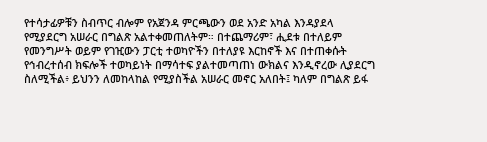የተሳታፊዎቹን ስብጥር ብሎም የአጀንዳ ምርጫውን ወደ አንድ አካል እንዳያደላ የሚያደርግ አሠራር በግልጽ አልተቀመጠለትም። በተጨማሪም፣ ሒደቱ በተለይም የመንግሥት ወይም የገዢውን ፓርቲ ተወካዮችን በተለያዩ እርከኖች እና በተጠቀሱት የኅብረተሰብ ክፍሎች ተወካይነት በማሳተፍ ያልተመጣጠነ ውክልና እንዲኖረው ሊያደርግ ስለሚችል፥ ይህንን ለመከላከል የሚያስችል አሠራር መኖር አለበት፤ ካለም በግልጽ ይፋ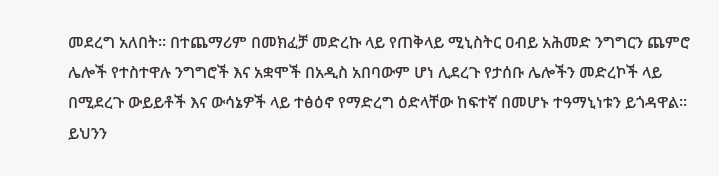መደረግ አለበት። በተጨማሪም በመክፈቻ መድረኩ ላይ የጠቅላይ ሚኒስትር ዐብይ አሕመድ ንግግርን ጨምሮ ሌሎች የተስተዋሉ ንግግሮች እና አቋሞች በአዲስ አበባውም ሆነ ሊደረጉ የታሰቡ ሌሎችን መድረኮች ላይ በሚደረጉ ውይይቶች እና ውሳኔዎች ላይ ተፅዕኖ የማድረግ ዕድላቸው ከፍተኛ በመሆኑ ተዓማኒነቱን ይጎዳዋል። ይህንን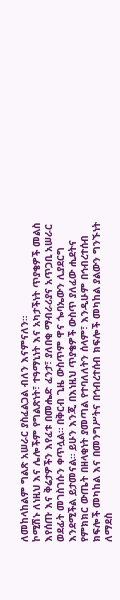ለመከላከልም ግልጽ አሠራር ያስፈልጋል ብለን እናምናለን።
ኮሚሽኑ ለነዚህ እና ሌሎችም የግልጽነት፣ ተዓማኒነት እና አካታችነት ጥያቄዎች መልስ እየሰጡ እና ቅሬታዎችን እየፈቱ በመሔድ ፈንታ፣ ያለበቂ ማብራሪያና አጥጋቢ አሠራር ወደፊት መገስገሱን ቀጥሏል። በቅርብ ጊዜ ውስጥም ዋና ጐባኤውን ሊያደርግ እንደሚችል ይታመናል። ይሁን እንጂ በእነዚህ ጥያቄዎች ውስጥ ያለፈው ሒደትና የምክክር ውጤት በዘላቂነት ያመጣል የተባለለትን ሰላም፣ እንዲሁም በኅብረተሰብ ክፍሎች መካከል እና በመንግሥትና በኅብረተሰብ ክፍሎች መካከል ያልውን ግንኙነት ለማደስ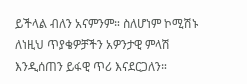ይችላል ብለን አናምንም። ስለሆነም ኮሚሽኑ ለነዚህ ጥያቄዎቻችን አዎንታዊ ምላሽ እንዲሰጠን ይፋዊ ጥሪ እናደርጋለን።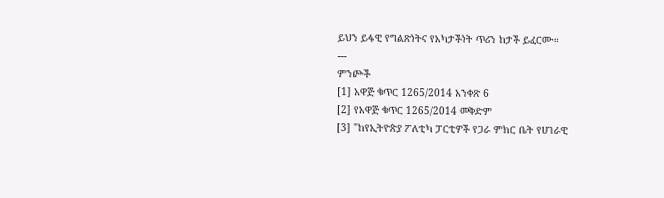ይህን ይፋዊ የግልጽነትና የአካታችነት ጥሪን ከታች ይፈርሙ።
---
ምንጮች
[1] አዋጅ ቁጥር 1265/2014 አንቀጽ 6
[2] የአዋጅ ቁጥር 1265/2014 መቅድም
[3] "ከየኢትዮጵያ ፖለቲካ ፓርቲዎች የጋራ ምክር ቤት የሀገራዊ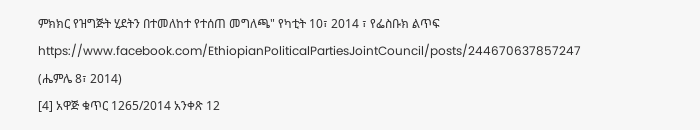ምክክር የዝግጅት ሂደትን በተመለከተ የተሰጠ መግለጫ" የካቲት 10፣ 2014 ፣ የፌስቡክ ልጥፍ https://www.facebook.com/EthiopianPoliticalPartiesJointCouncil/posts/244670637857247 (ሔምሌ 8፣ 2014)
[4] አዋጅ ቁጥር 1265/2014 አንቀጽ 12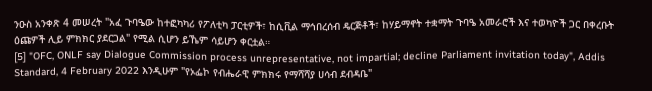ንዑስ አንቀጽ 4 መሠረት "አፈ ጉባዔው ከተፎካካሪ የፖለቲካ ፓርቲዎች፣ ከሲቪል ማኅበረሰብ ዴርጅቶች፣ ከሃይማኖት ተቋማት ጉባዔ አመራሮች እና ተወካዮች ጋር በቀረቡት ዕጩዎች ሊይ ምክክር ያደርጋል" የሚል ሲሆን ይኼም ሳይሆን ቀርቷል።
[5] "OFC, ONLF say Dialogue Commission process unrepresentative, not impartial; decline Parliament invitation today", Addis Standard, 4 February 2022 እንዲሁም "የኦፌኮ የብሔራዊ ምክክሩ የማሻሻያ ሀሳብ ደብዳቤ"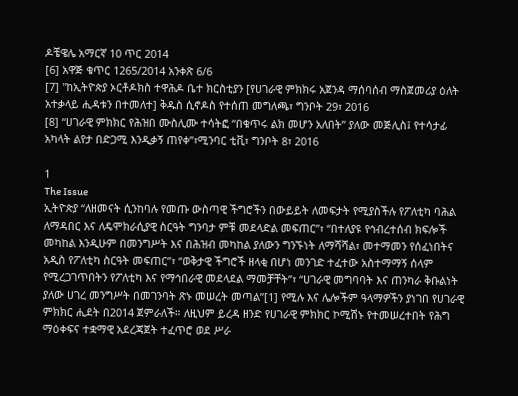ዶቼዌሌ አማርኛ 10 ጥር 2014
[6] አዋጅ ቁጥር 1265/2014 አንቀጽ 6/6
[7] "ከኢትዮጵያ ኦርቶዶክስ ተዋሕዶ ቤተ ክርስቲያን [የሀገራዊ ምክክሩ አጀንዳ ማሰባሰብ ማስጀመሪያ ዕለት አተቃላይ ሒዳቱን በተመለተ] ቅዱስ ሲኖዶስ የተሰጠ መግለጫ፣ ግንቦት 29፣ 2016
[8] “ሀገራዊ ምክክር የሕዝበ ሙስሊሙ ተሳትፎ “በቁጥሩ ልክ መሆን አለበት” ያለው መጅሊስ፤ የተሳታፊ አካላት ልየታ በድጋሚ እንዲቃኝ ጠየቀ”፣ሚንባር ቲቪ፣ ግንቦት 8፣ 2016

1
The Issue
ኢትዮጵያ “ለዘመናት ሲንከባሉ የመጡ ውስጣዊ ችግሮችን በውይይት ለመፍታት የሚያስችሉ የፖለቲካ ባሕል ለማዳበር እና ለዴሞክራሲያዊ ስርዓት ግንባታ ምቹ መደላድል መፍጠር”፣ “በተለያዩ የኅብረተሰብ ክፍሎች መካከል እንዲሁም በመንግሥት እና በሕዝብ መካከል ያለውን ግንኙነት ለማሻሻል፣ መተማመን የሰፈነበትና አዲስ የፖለቲካ ስርዓት መፍጠር”፣ “ወቅታዊ ችግሮች ዘላቂ በሆነ መንገድ ተፈተው አስተማማኝ ሰላም የሚረጋገጥበትን የፖለቲካ እና የማኅበራዊ መደላደል ማመቻቸት”፣ “ሀገራዊ መግባባት እና ጠንካራ ቅቡልነት ያለው ሀገረ መንግሥት በመገንባት ጽኑ መሠረት መጣል”[1] የሚሉ እና ሌሎችም ዓላማዎችን ያነገበ የሀገራዊ ምክክር ሒደት በ2014 ጀምራለች። ለዚህም ይረዳ ዘንድ የሀገራዊ ምክክር ኮሚሽኑ የተመሠረተበት የሕግ ማዕቀፍና ተቋማዊ አደረጃጀት ተፈጥሮ ወደ ሥራ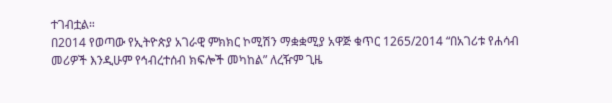ተገብቷል።
በ2014 የወጣው የኢትዮጵያ አገራዊ ምክክር ኮሚሽን ማቋቋሚያ አዋጅ ቁጥር 1265/2014 “በአገሪቱ የሐሳብ መሪዎች እንዲሁም የኅብረተሰብ ክፍሎች መካከል” ለረዥም ጊዜ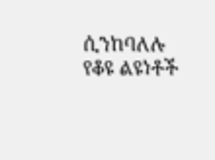ሲንከባለሉ የቆዩ ልዩነቶች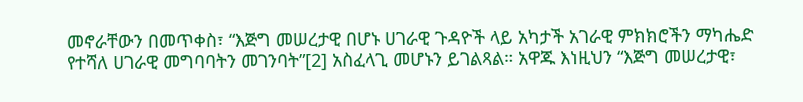መኖራቸውን በመጥቀስ፣ “እጅግ መሠረታዊ በሆኑ ሀገራዊ ጉዳዮች ላይ አካታች አገራዊ ምክክሮችን ማካሔድ የተሻለ ሀገራዊ መግባባትን መገንባት”[2] አስፈላጊ መሆኑን ይገልጻል። አዋጁ እነዚህን “እጅግ መሠረታዊ፣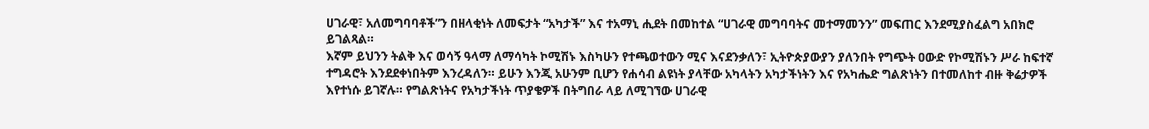ሀገራዊ፣ አለመግባባቶች”ን በዘላቂነት ለመፍታት “አካታች” እና ተአማኒ ሒደት በመከተል “ሀገራዊ መግባባትና መተማመንን” መፍጠር እንደሚያስፈልግ አበክሮ ይገልጻል።
እኛም ይህንን ትልቅ እና ወሳኝ ዓላማ ለማሳካት ኮሚሽኑ እስካሁን የተጫወተውን ሚና እናደንቃለን፣ ኢትዮጵያውያን ያለንበት የግጭት ዐውድ የኮሚሽኑን ሥራ ከፍተኛ ተግዳሮት እንደደቀነበትም እንረዳለን። ይሁን እንጂ አሁንም ቢሆን የሐሳብ ልዩነት ያላቸው አካላትን አካታችነትን እና የአካሔድ ግልጽነትን በተመለከተ ብዙ ቅሬታዎች እየተነሱ ይገኛሉ። የግልጽነትና የአካታችነት ጥያቄዎች በትግበራ ላይ ለሚገኘው ሀገራዊ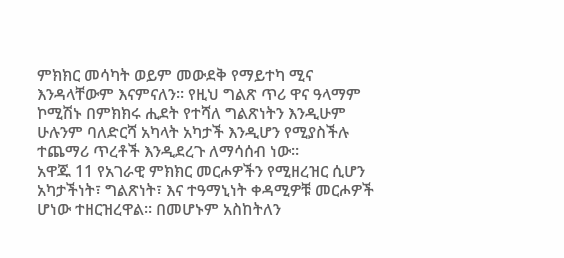ምክክር መሳካት ወይም መውደቅ የማይተካ ሚና እንዳላቸውም እናምናለን። የዚህ ግልጽ ጥሪ ዋና ዓላማም ኮሚሽኑ በምክክሩ ሒደት የተሻለ ግልጽነትን እንዲሁም ሁሉንም ባለድርሻ አካላት አካታች እንዲሆን የሚያስችሉ ተጨማሪ ጥረቶች እንዲደረጉ ለማሳሰብ ነው።
አዋጁ 11 የአገራዊ ምክክር መርሖዎችን የሚዘረዝር ሲሆን አካታችነት፣ ግልጽነት፣ እና ተዓማኒነት ቀዳሚዎቹ መርሖዎች ሆነው ተዘርዝረዋል። በመሆኑም አስከትለን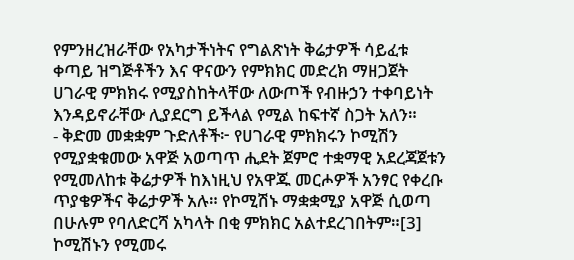የምንዘረዝራቸው የአካታችነትና የግልጽነት ቅሬታዎች ሳይፈቱ ቀጣይ ዝግጅቶችን እና ዋናውን የምክክር መድረክ ማዘጋጀት ሀገራዊ ምክክሩ የሚያስከትላቸው ለውጦች የብዙኃን ተቀባይነት እንዳይኖራቸው ሊያደርግ ይችላል የሚል ከፍተኛ ስጋት አለን።
- ቅድመ መቋቋም ጉድለቶች፦ የሀገራዊ ምክክሩን ኮሚሽን የሚያቋቁመው አዋጅ አወጣጥ ሒደት ጀምሮ ተቋማዊ አደረጃጀቱን የሚመለከቱ ቅሬታዎች ከእነዚህ የአዋጁ መርሖዎች አንፃር የቀረቡ ጥያቄዎችና ቅሬታዎች አሉ። የኮሚሽኑ ማቋቋሚያ አዋጅ ሲወጣ በሁሉም የባለድርሻ አካላት በቂ ምክክር አልተደረገበትም።[3] ኮሚሽኑን የሚመሩ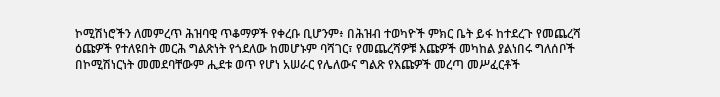ኮሚሽነሮችን ለመምረጥ ሕዝባዊ ጥቆማዎች የቀረቡ ቢሆንም፥ በሕዝብ ተወካዮች ምክር ቤት ይፋ ከተደረጉ የመጨረሻ ዕጩዎች የተለዩበት መርሕ ግልጽነት የጎደለው ከመሆኑም ባሻገር፣ የመጨረሻዎቹ እጩዎች መካከል ያልነበሩ ግለሰቦች በኮሚሽነርነት መመደባቸውም ሒደቱ ወጥ የሆነ አሠራር የሌለውና ግልጽ የእጩዎች መረጣ መሥፈርቶች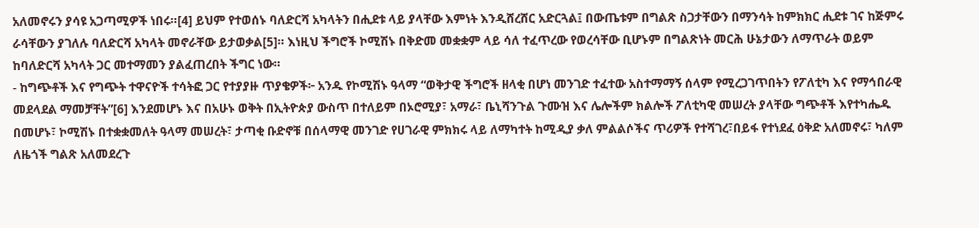አለመኖሩን ያሳዩ አጋጣሚዎች ነበሩ።[4] ይህም የተወሰኑ ባለድርሻ አካላትን በሒደቱ ላይ ያላቸው እምነት እንዲሸረሸር አድርጓል፤ በውጤቱም በግልጽ ስጋታቸውን በማንሳት ከምክክር ሒደቱ ገና ከጅምሩ ራሳቸውን ያገለሉ ባለድርሻ አካላት መኖራቸው ይታወቃል[5]። እነዚህ ችግሮች ኮሚሽኑ በቅድመ መቋቋም ላይ ሳለ ተፈጥረው የወረሳቸው ቢሆኑም በግልጽነት መርሕ ሁኔታውን ለማጥራት ወይም ከባለድርሻ አካላት ጋር መተማመን ያልፈጠረበት ችግር ነው።
- ከግጭቶች እና የግጭት ተዋናዮች ተሳትፎ ጋር የተያያዙ ጥያቄዎች፦ አንዱ የኮሚሽኑ ዓላማ “ወቅታዊ ችግሮች ዘላቂ በሆነ መንገድ ተፈተው አስተማማኝ ሰላም የሚረጋገጥበትን የፖለቲካ እና የማኅበራዊ መደላደል ማመቻቸት”[6] እንደመሆኑ እና በአሁኑ ወቅት በኢትዮጵያ ውስጥ በተለይም በኦሮሚያ፣ አማራ፣ ቤኒሻንጉል ጉሙዝ እና ሌሎችም ክልሎች ፖለቲካዊ መሠረት ያላቸው ግጭቶች እየተካሔዱ በመሆኑ፣ ኮሚሽኑ በተቋቋመለት ዓላማ መሠረት፣ ታጣቂ ቡድኖቹ በሰላማዊ መንገድ የሀገራዊ ምክክሩ ላይ ለማካተት ከሚዲያ ቃለ ምልልሶችና ጥሪዎች የተሻገረ፣በይፋ የተነደፈ ዕቅድ አለመኖሩ፣ ካለም ለዜጎች ግልጽ አለመደረጉ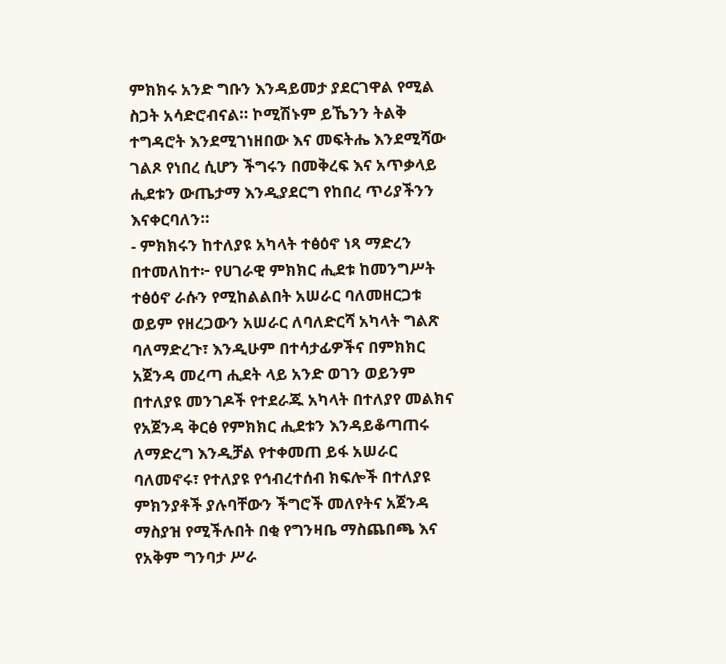ምክክሩ አንድ ግቡን እንዳይመታ ያደርገዋል የሚል ስጋት አሳድሮብናል። ኮሚሽኑም ይኼንን ትልቅ ተግዳሮት እንደሚገነዘበው እና መፍትሔ እንደሚሻው ገልጾ የነበረ ሲሆን ችግሩን በመቅረፍ እና አጥቃላይ ሒደቱን ውጤታማ እንዲያደርግ የከበረ ጥሪያችንን እናቀርባለን።
- ምክክሩን ከተለያዩ አካላት ተፅዕኖ ነጻ ማድረን በተመለከተ፦ የሀገራዊ ምክክር ሒደቱ ከመንግሥት ተፅዕኖ ራሱን የሚከልልበት አሠራር ባለመዘርጋቱ ወይም የዘረጋውን አሠራር ለባለድርሻ አካላት ግልጽ ባለማድረጉ፣ እንዲሁም በተሳታፊዎችና በምክክር አጀንዳ መረጣ ሒደት ላይ አንድ ወገን ወይንም በተለያዩ መንገዶች የተደራጁ አካላት በተለያየ መልክና የአጀንዳ ቅርፅ የምክክር ሒደቱን እንዳይቆጣጠሩ ለማድረግ እንዲቻል የተቀመጠ ይፋ አሠራር ባለመኖሩ፣ የተለያዩ የኅብረተሰብ ክፍሎች በተለያዩ ምክንያቶች ያሉባቸውን ችግሮች መለየትና አጀንዳ ማስያዝ የሚችሉበት በቂ የግንዛቤ ማስጨበጫ እና የአቅም ግንባታ ሥራ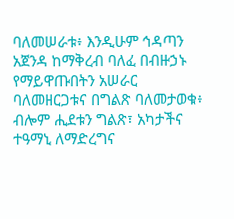ባለመሠራቱ፥ እንዲሁም ኅዳጣን አጀንዳ ከማቅረብ ባለፈ በብዙኃኑ የማይዋጡበትን አሠራር ባለመዘርጋቱና በግልጽ ባለመታወቁ፥ ብሎም ሒደቱን ግልጽ፣ አካታችና ተዓማኒ ለማድረግና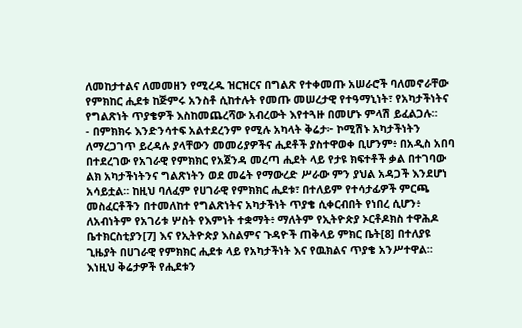ለመከታተልና ለመመዘን የሚረዱ ዝርዝርና በግልጽ የተቀመጡ አሠራሮች ባለመኖራቸው የምክከር ሒደቱ ከጅምሩ አንስቶ ሲከተሉት የመጡ መሠረታዊ የተዓማኒነት፣ የአካታችነትና የግልጽነት ጥያቄዎች እስከመጨረሻው አብረውት እየተጓዙ በመሆኑ ምላሽ ይፈልጋሉ።
- በምክክሩ እንድንሳተፍ አልተደረንም የሚሉ አካላት ቅሬታ፦ ኮሚሽኑ አካታችነትን ለማረጋገጥ ይረዳሉ ያላቸውን መመሪያዎችና ሒደቶች ያስተዋወቀ ቢሆንም፥ በአዲስ አበባ በተደረገው የአገራዊ የምክክር የአጀንዳ መረጣ ሒደት ላይ የታዩ ክፍተቶች ቃል በተገባው ልክ አካታችነትንና ግልጽነትን ወደ መሬት የማውረድ ሥራው ምን ያህል አዳጋች እንደሆነ አሳይቷል። ከዚህ ባለፈም የሀገራዊ የምክክር ሒደቱ፣ በተለይም የተሳታፊዎች ምርጫ መስፈርቶችን በተመለከተ የግልጽነትና አካታችነት ጥያቄ ሲቀርብበት የነበረ ሲሆን፥ ለአብነትም የአገሪቱ ሦስት የእምነት ተቋማት፥ ማለትም የኢትዮጵያ ኦርቶዶክስ ተዋሕዶ ቤተክርስቲያን[7] እና የኢትዮጵያ እስልምና ጉዳዮች ጠቅላይ ምክር ቤት[8] በተለያዩ ጊዜያት በሀገራዊ የምክክር ሒደቱ ላይ የአካታችነት እና የዉክልና ጥያቄ አንሥተዋል። እነዚህ ቅሬታዎች የሒደቱን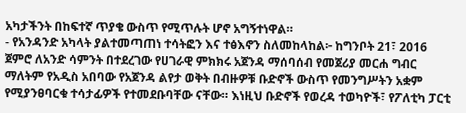አካታችንት በከፍተኛ ጥያቄ ውስጥ የሚጥሉት ሆኖ አግኝተነዋል።
- የአንዳንድ አካላት ያልተመጣጠነ ተሳትፎን እና ተፅእኖን ስለመከላከል፦ ከግንቦት 21፣ 2016 ጀምሮ ለአንድ ሳምንት በተደረገው የሀገራዊ ምክክሩ አጀንዳ ማሰባሰብ የመጀሪያ መርሐ ግብር ማለትም የአዲስ አበባው የአጀንዳ ልየታ ወቅት በብዙዎቹ ቡድኖች ውስጥ የመንግሥትን አቋም የሚያንፀባርቁ ተሳታፊዎች የተመደቡባቸው ናቸው። እነዚህ ቡድኖች የወረዳ ተወካዮች፣ የፖለቲካ ፓርቲ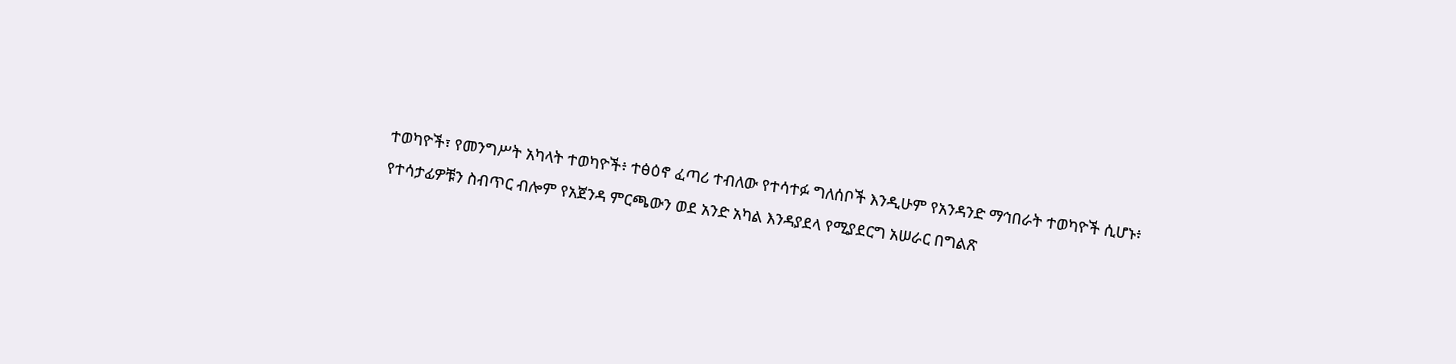ተወካዮች፣ የመንግሥት አካላት ተወካዮች፥ ተፅዕኖ ፈጣሪ ተብለው የተሳተፉ ግለሰቦች እንዲሁም የአንዳንድ ማኅበራት ተወካዮች ሲሆኑ፥ የተሳታፊዎቹን ስብጥር ብሎም የአጀንዳ ምርጫውን ወደ አንድ አካል እንዳያደላ የሚያደርግ አሠራር በግልጽ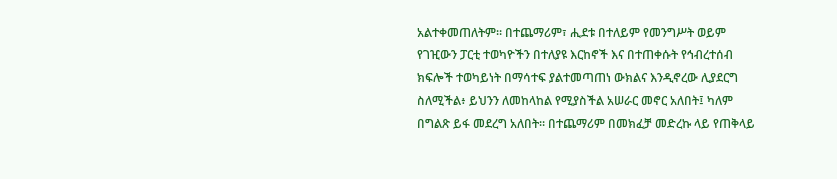አልተቀመጠለትም። በተጨማሪም፣ ሒደቱ በተለይም የመንግሥት ወይም የገዢውን ፓርቲ ተወካዮችን በተለያዩ እርከኖች እና በተጠቀሱት የኅብረተሰብ ክፍሎች ተወካይነት በማሳተፍ ያልተመጣጠነ ውክልና እንዲኖረው ሊያደርግ ስለሚችል፥ ይህንን ለመከላከል የሚያስችል አሠራር መኖር አለበት፤ ካለም በግልጽ ይፋ መደረግ አለበት። በተጨማሪም በመክፈቻ መድረኩ ላይ የጠቅላይ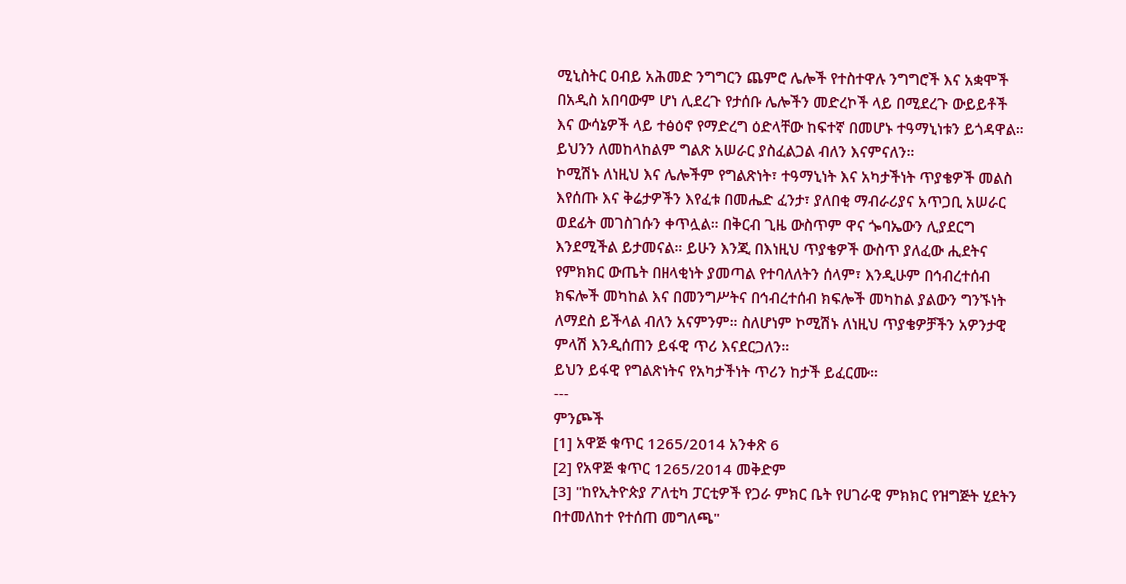ሚኒስትር ዐብይ አሕመድ ንግግርን ጨምሮ ሌሎች የተስተዋሉ ንግግሮች እና አቋሞች በአዲስ አበባውም ሆነ ሊደረጉ የታሰቡ ሌሎችን መድረኮች ላይ በሚደረጉ ውይይቶች እና ውሳኔዎች ላይ ተፅዕኖ የማድረግ ዕድላቸው ከፍተኛ በመሆኑ ተዓማኒነቱን ይጎዳዋል። ይህንን ለመከላከልም ግልጽ አሠራር ያስፈልጋል ብለን እናምናለን።
ኮሚሽኑ ለነዚህ እና ሌሎችም የግልጽነት፣ ተዓማኒነት እና አካታችነት ጥያቄዎች መልስ እየሰጡ እና ቅሬታዎችን እየፈቱ በመሔድ ፈንታ፣ ያለበቂ ማብራሪያና አጥጋቢ አሠራር ወደፊት መገስገሱን ቀጥሏል። በቅርብ ጊዜ ውስጥም ዋና ጐባኤውን ሊያደርግ እንደሚችል ይታመናል። ይሁን እንጂ በእነዚህ ጥያቄዎች ውስጥ ያለፈው ሒደትና የምክክር ውጤት በዘላቂነት ያመጣል የተባለለትን ሰላም፣ እንዲሁም በኅብረተሰብ ክፍሎች መካከል እና በመንግሥትና በኅብረተሰብ ክፍሎች መካከል ያልውን ግንኙነት ለማደስ ይችላል ብለን አናምንም። ስለሆነም ኮሚሽኑ ለነዚህ ጥያቄዎቻችን አዎንታዊ ምላሽ እንዲሰጠን ይፋዊ ጥሪ እናደርጋለን።
ይህን ይፋዊ የግልጽነትና የአካታችነት ጥሪን ከታች ይፈርሙ።
---
ምንጮች
[1] አዋጅ ቁጥር 1265/2014 አንቀጽ 6
[2] የአዋጅ ቁጥር 1265/2014 መቅድም
[3] "ከየኢትዮጵያ ፖለቲካ ፓርቲዎች የጋራ ምክር ቤት የሀገራዊ ምክክር የዝግጅት ሂደትን በተመለከተ የተሰጠ መግለጫ"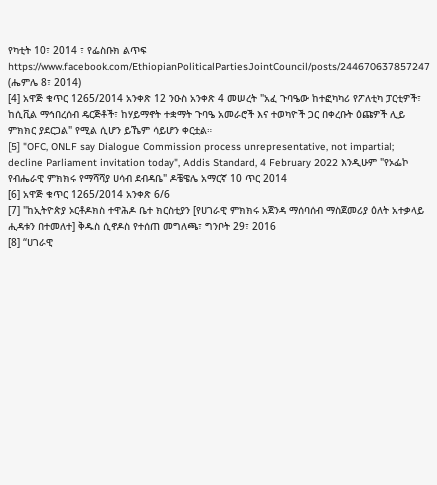የካቲት 10፣ 2014 ፣ የፌስቡክ ልጥፍ https://www.facebook.com/EthiopianPoliticalPartiesJointCouncil/posts/244670637857247 (ሔምሌ 8፣ 2014)
[4] አዋጅ ቁጥር 1265/2014 አንቀጽ 12 ንዑስ አንቀጽ 4 መሠረት "አፈ ጉባዔው ከተፎካካሪ የፖለቲካ ፓርቲዎች፣ ከሲቪል ማኅበረሰብ ዴርጅቶች፣ ከሃይማኖት ተቋማት ጉባዔ አመራሮች እና ተወካዮች ጋር በቀረቡት ዕጩዎች ሊይ ምክክር ያደርጋል" የሚል ሲሆን ይኼም ሳይሆን ቀርቷል።
[5] "OFC, ONLF say Dialogue Commission process unrepresentative, not impartial; decline Parliament invitation today", Addis Standard, 4 February 2022 እንዲሁም "የኦፌኮ የብሔራዊ ምክክሩ የማሻሻያ ሀሳብ ደብዳቤ" ዶቼዌሌ አማርኛ 10 ጥር 2014
[6] አዋጅ ቁጥር 1265/2014 አንቀጽ 6/6
[7] "ከኢትዮጵያ ኦርቶዶክስ ተዋሕዶ ቤተ ክርስቲያን [የሀገራዊ ምክክሩ አጀንዳ ማሰባሰብ ማስጀመሪያ ዕለት አተቃላይ ሒዳቱን በተመለተ] ቅዱስ ሲኖዶስ የተሰጠ መግለጫ፣ ግንቦት 29፣ 2016
[8] “ሀገራዊ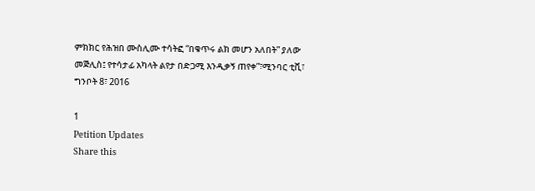ምክክር የሕዝበ ሙስሊሙ ተሳትፎ “በቁጥሩ ልክ መሆን አለበት” ያለው መጅሊስ፤ የተሳታፊ አካላት ልየታ በድጋሚ እንዲቃኝ ጠየቀ”፣ሚንባር ቲቪ፣ ግንቦት 8፣ 2016

1
Petition Updates
Share this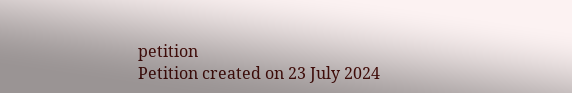petition
Petition created on 23 July 2024